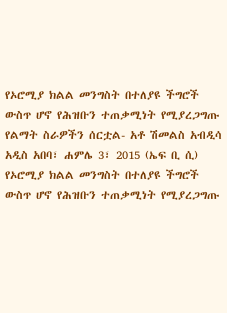የኦሮሚያ ክልል መንግስት በተለያዩ ችግሮች ውስጥ ሆኖ የሕዝቡን ተጠቃሚነት የሚያረጋግጡ የልማት ስራዎችን ሰርቷል- አቶ ሽመልስ አብዲሳ
አዲስ አበባ፣ ሐምሌ 3፣ 2015 (ኤፍ ቢ ሲ) የኦሮሚያ ክልል መንግስት በተለያዩ ችግሮች ውስጥ ሆኖ የሕዝቡን ተጠቃሚነት የሚያረጋግጡ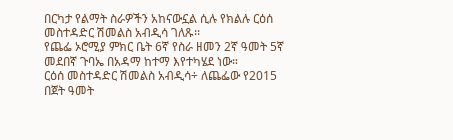በርካታ የልማት ስራዎችን አከናውኗል ሲሉ የክልሉ ርዕሰ መስተዳድር ሽመልስ አብዲሳ ገለጹ፡፡
የጨፌ ኦሮሚያ ምክር ቤት 6ኛ የስራ ዘመን 2ኛ ዓመት 5ኛ መደበኛ ጉባኤ በአዳማ ከተማ እየተካሄደ ነው።
ርዕሰ መስተዳድር ሽመልስ አብዲሳ÷ ለጨፌው የ2015 በጀት ዓመት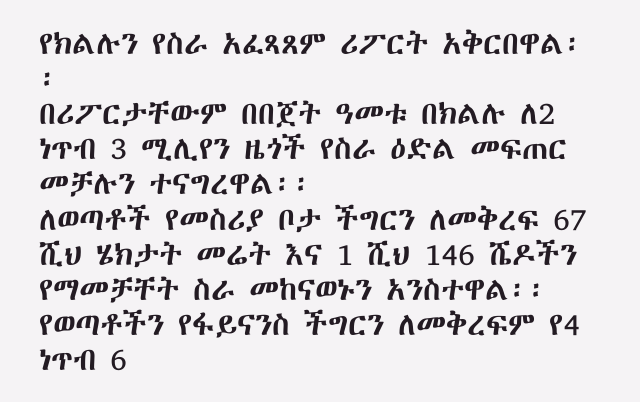የክልሉን የስራ አፈጻጸም ሪፖርት አቅርበዋል፡፡
በሪፖርታቸውም በበጀት ዓመቱ በክልሉ ለ2 ነጥብ 3 ሚሊየን ዜጎች የስራ ዕድል መፍጠር መቻሉን ተናግረዋል፡፡
ለወጣቶች የመስሪያ ቦታ ችግርን ለመቅረፍ 67 ሺህ ሄክታት መሬት እና 1 ሺህ 146 ሼዶችን የማመቻቸት ስራ መከናወኑን አንስተዋል፡፡
የወጣቶችን የፋይናንስ ችግርን ለመቅረፍም የ4 ነጥብ 6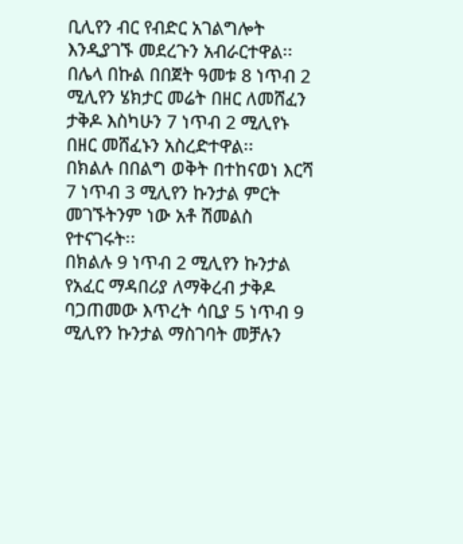ቢሊየን ብር የብድር አገልግሎት እንዲያገኙ መደረጉን አብራርተዋል፡፡
በሌላ በኩል በበጀት ዓመቱ 8 ነጥብ 2 ሚሊየን ሄክታር መሬት በዘር ለመሸፈን ታቅዶ እስካሁን 7 ነጥብ 2 ሚሊየኑ በዘር መሸፈኑን አስረድተዋል፡፡
በክልሉ በበልግ ወቅት በተከናወነ እርሻ 7 ነጥብ 3 ሚሊየን ኩንታል ምርት መገኙትንም ነው አቶ ሽመልስ የተናገሩት፡፡
በክልሉ 9 ነጥብ 2 ሚሊየን ኩንታል የአፈር ማዳበሪያ ለማቅረብ ታቅዶ ባጋጠመው እጥረት ሳቢያ 5 ነጥብ 9 ሚሊየን ኩንታል ማስገባት መቻሉን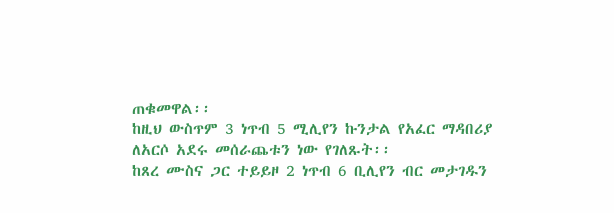ጠቁመዋል፡፡
ከዚህ ውስጥም 3 ነጥብ 5 ሚሊየን ኩንታል የአፈር ማዳበሪያ ለአርሶ አደሩ መሰራጨቱን ነው የገለጹት፡፡
ከጸረ ሙስና ጋር ተይይዞ 2 ነጥብ 6 ቢሊየን ብር መታገዱን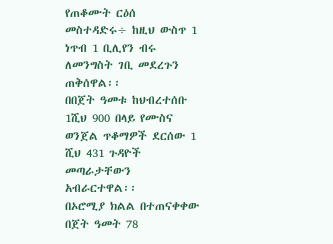የጠቆሙት ርዕሰ መስተዳድሩ÷ ከዚህ ውስጥ 1 ነጥብ 1 ቢሊየን ብሩ ለመንግስት ገቢ መደረጉን ጠቅሰዋል፡፡
በበጀት ዓመቱ ከህብረተሰቡ 1ሺህ 900 በላይ የሙስና ወንጀል ጥቆማዎች ደርሰው 1 ሺህ 431 ጉዳዮች መጣራታቸውን አብራርተዋል፡፡
በኦሮሚያ ክልል በተጠናቀቀው በጀት ዓመት 78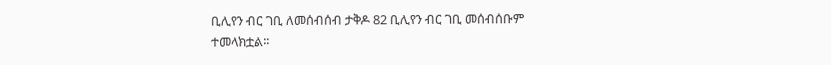ቢሊየን ብር ገቢ ለመሰብሰብ ታቅዶ 82 ቢሊየን ብር ገቢ መሰብሰቡም ተመላክቷል፡፡